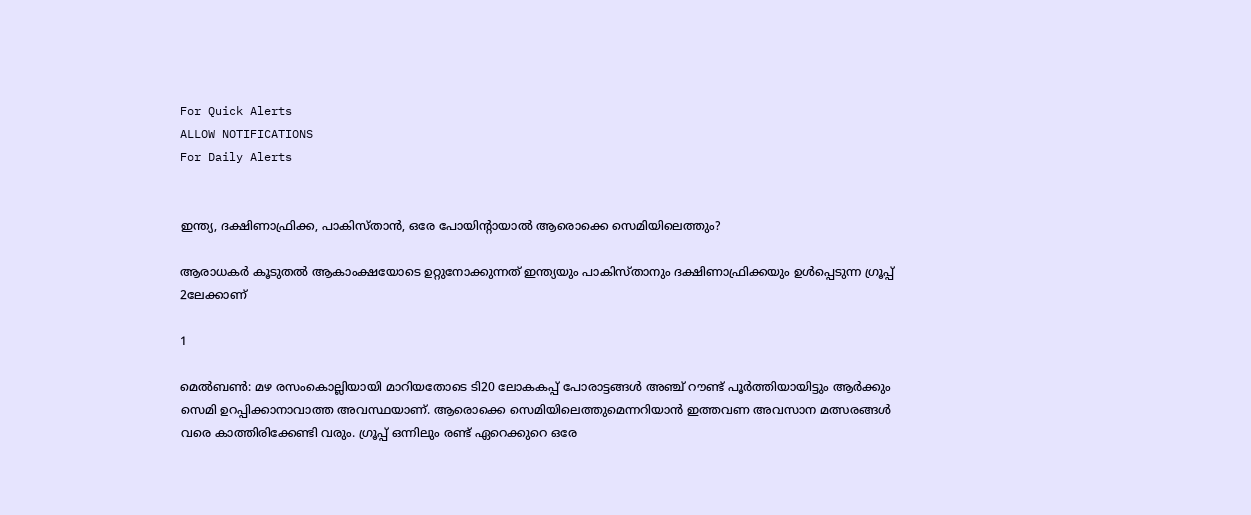For Quick Alerts
ALLOW NOTIFICATIONS
For Daily Alerts


ഇന്ത്യ, ദക്ഷിണാഫ്രിക്ക, പാകിസ്താന്‍, ഒരേ പോയിന്റായാല്‍ ആരൊക്കെ സെമിയിലെത്തും?

ആരാധകര്‍ കൂടുതല്‍ ആകാംക്ഷയോടെ ഉറ്റുനോക്കുന്നത് ഇന്ത്യയും പാകിസ്താനും ദക്ഷിണാഫ്രിക്കയും ഉള്‍പ്പെടുന്ന ഗ്രൂപ്പ് 2ലേക്കാണ്

1

മെല്‍ബണ്‍: മഴ രസംകൊല്ലിയായി മാറിയതോടെ ടി20 ലോകകപ്പ് പോരാട്ടങ്ങള്‍ അഞ്ച് റൗണ്ട് പൂര്‍ത്തിയായിട്ടും ആര്‍ക്കും സെമി ഉറപ്പിക്കാനാവാത്ത അവസ്ഥയാണ്. ആരൊക്കെ സെമിയിലെത്തുമെന്നറിയാന്‍ ഇത്തവണ അവസാന മത്സരങ്ങള്‍ വരെ കാത്തിരിക്കേണ്ടി വരും. ഗ്രൂപ്പ് ഒന്നിലും രണ്ട് ഏറെക്കുറെ ഒരേ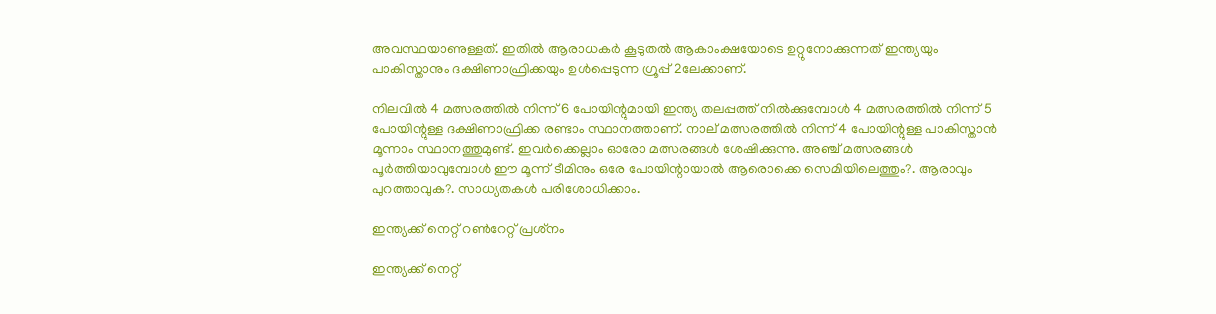അവസ്ഥയാണുള്ളത്. ഇതില്‍ ആരാധകര്‍ കൂടുതല്‍ ആകാംക്ഷയോടെ ഉറ്റുനോക്കുന്നത് ഇന്ത്യയും പാകിസ്താനും ദക്ഷിണാഫ്രിക്കയും ഉള്‍പ്പെടുന്ന ഗ്രൂപ്പ് 2ലേക്കാണ്.

നിലവില്‍ 4 മത്സരത്തില്‍ നിന്ന് 6 പോയിന്റുമായി ഇന്ത്യ തലപ്പത്ത് നില്‍ക്കുമ്പോള്‍ 4 മത്സരത്തില്‍ നിന്ന് 5 പോയിന്റുള്ള ദക്ഷിണാഫ്രിക്ക രണ്ടാം സ്ഥാനത്താണ്. നാല് മത്സരത്തില്‍ നിന്ന് 4 പോയിന്റുള്ള പാകിസ്താന്‍ മൂന്നാം സ്ഥാനത്തുമുണ്ട്. ഇവര്‍ക്കെല്ലാം ഓരോ മത്സരങ്ങള്‍ ശേഷിക്കുന്നു. അഞ്ച് മത്സരങ്ങള്‍ പൂര്‍ത്തിയാവുമ്പോള്‍ ഈ മൂന്ന് ടീമിനും ഒരേ പോയിന്റായാല്‍ ആരൊക്കെ സെമിയിലെത്തും?. ആരാവും പുറത്താവുക?. സാധ്യതകള്‍ പരിശോധിക്കാം.

ഇന്ത്യക്ക് നെറ്റ് റണ്‍റേറ്റ് പ്രശ്‌നം

ഇന്ത്യക്ക് നെറ്റ്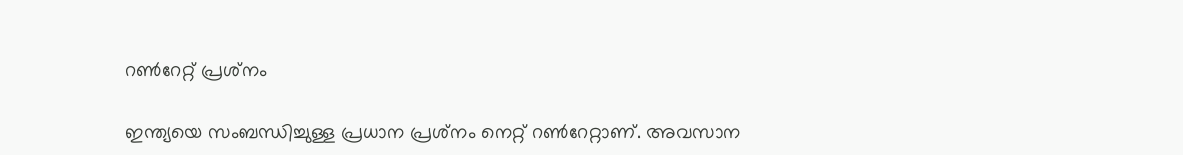റണ്‍റേറ്റ് പ്രശ്‌നം

ഇന്ത്യയെ സംബന്ധിച്ചുള്ള പ്രധാന പ്രശ്‌നം നെറ്റ് റണ്‍റേറ്റാണ്. അവസാന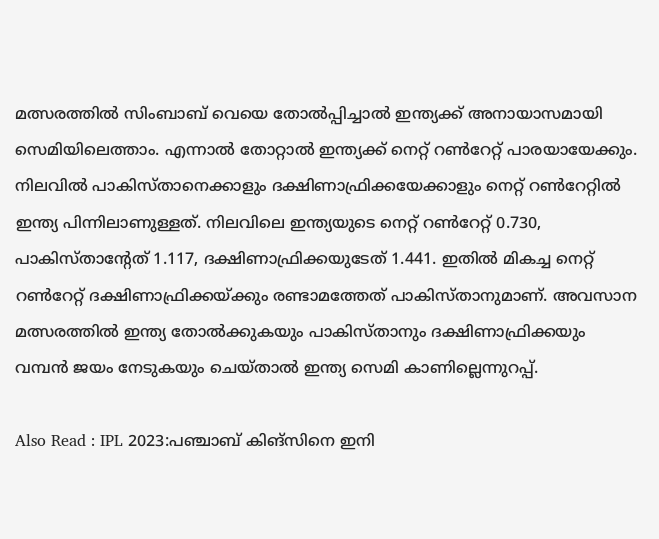മത്സരത്തില്‍ സിംബാബ് വെയെ തോല്‍പ്പിച്ചാല്‍ ഇന്ത്യക്ക് അനായാസമായി സെമിയിലെത്താം. എന്നാല്‍ തോറ്റാല്‍ ഇന്ത്യക്ക് നെറ്റ് റണ്‍റേറ്റ് പാരയായേക്കും. നിലവില്‍ പാകിസ്താനെക്കാളും ദക്ഷിണാഫ്രിക്കയേക്കാളും നെറ്റ് റണ്‍റേറ്റില്‍ ഇന്ത്യ പിന്നിലാണുള്ളത്. നിലവിലെ ഇന്ത്യയുടെ നെറ്റ് റണ്‍റേറ്റ് 0.730, പാകിസ്താന്റേത് 1.117, ദക്ഷിണാഫ്രിക്കയുടേത് 1.441. ഇതില്‍ മികച്ച നെറ്റ് റണ്‍റേറ്റ് ദക്ഷിണാഫ്രിക്കയ്ക്കും രണ്ടാമത്തേത് പാകിസ്താനുമാണ്. അവസാന മത്സരത്തില്‍ ഇന്ത്യ തോല്‍ക്കുകയും പാകിസ്താനും ദക്ഷിണാഫ്രിക്കയും വമ്പന്‍ ജയം നേടുകയും ചെയ്താല്‍ ഇന്ത്യ സെമി കാണില്ലെന്നുറപ്പ്.

Also Read : IPL 2023:പഞ്ചാബ് കിങ്‌സിനെ ഇനി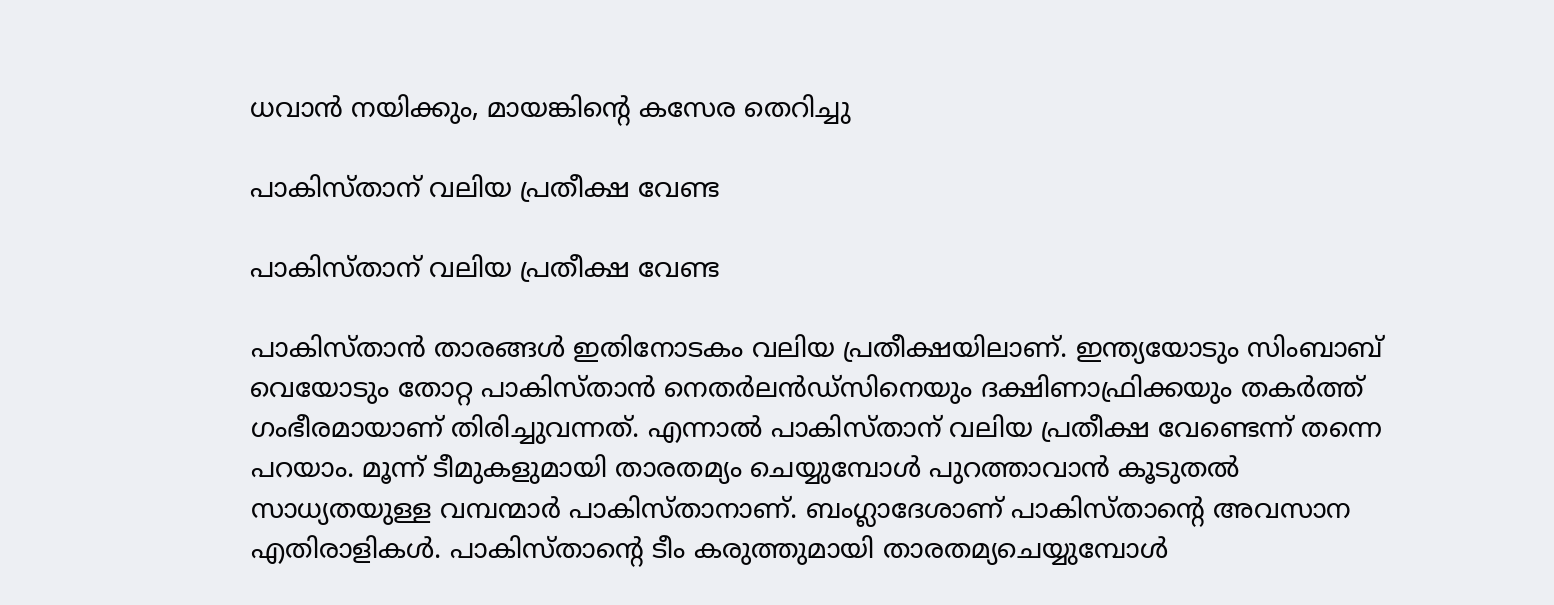ധവാന്‍ നയിക്കും, മായങ്കിന്റെ കസേര തെറിച്ചു

പാകിസ്താന് വലിയ പ്രതീക്ഷ വേണ്ട

പാകിസ്താന് വലിയ പ്രതീക്ഷ വേണ്ട

പാകിസ്താന്‍ താരങ്ങള്‍ ഇതിനോടകം വലിയ പ്രതീക്ഷയിലാണ്. ഇന്ത്യയോടും സിംബാബ് വെയോടും തോറ്റ പാകിസ്താന്‍ നെതര്‍ലന്‍ഡ്‌സിനെയും ദക്ഷിണാഫ്രിക്കയും തകര്‍ത്ത് ഗംഭീരമായാണ് തിരിച്ചുവന്നത്. എന്നാല്‍ പാകിസ്താന് വലിയ പ്രതീക്ഷ വേണ്ടെന്ന് തന്നെ പറയാം. മൂന്ന് ടീമുകളുമായി താരതമ്യം ചെയ്യുമ്പോള്‍ പുറത്താവാന്‍ കൂടുതല്‍ സാധ്യതയുള്ള വമ്പന്മാര്‍ പാകിസ്താനാണ്. ബംഗ്ലാദേശാണ് പാകിസ്താന്റെ അവസാന എതിരാളികള്‍. പാകിസ്താന്റെ ടീം കരുത്തുമായി താരതമ്യചെയ്യുമ്പോള്‍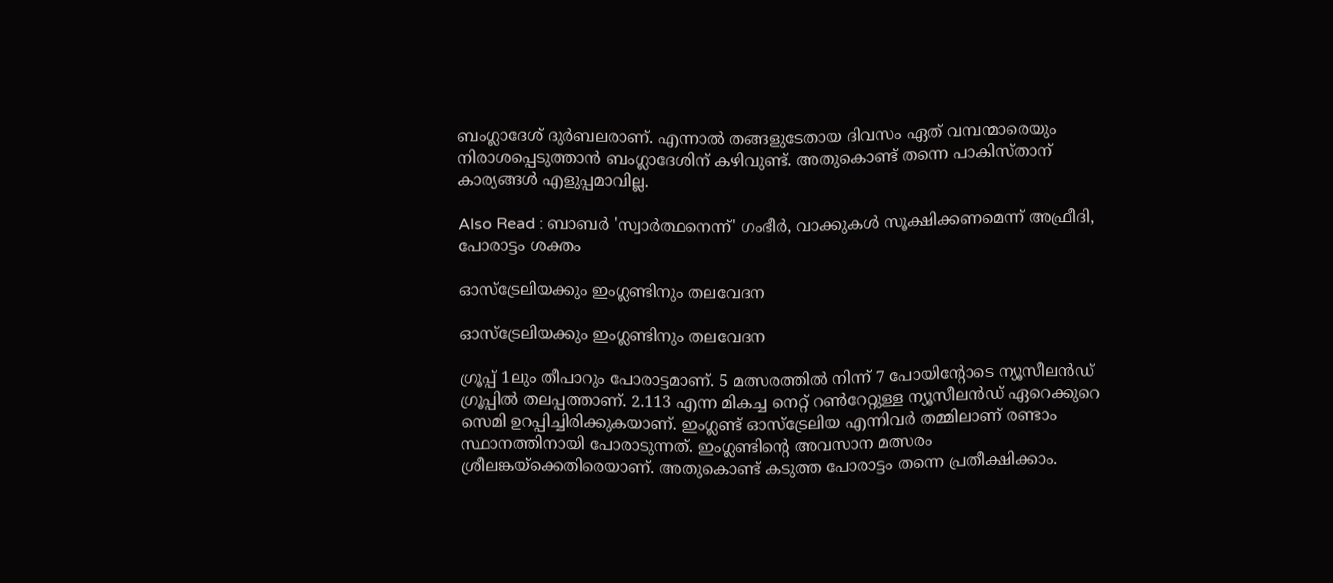ബംഗ്ലാദേശ് ദുര്‍ബലരാണ്. എന്നാല്‍ തങ്ങളുടേതായ ദിവസം ഏത് വമ്പന്മാരെയും നിരാശപ്പെടുത്താന്‍ ബംഗ്ലാദേശിന് കഴിവുണ്ട്. അതുകൊണ്ട് തന്നെ പാകിസ്താന് കാര്യങ്ങള്‍ എളുപ്പമാവില്ല.

Also Read : ബാബര്‍ 'സ്വാര്‍ത്ഥനെന്ന്' ഗംഭീര്‍, വാക്കുകള്‍ സൂക്ഷിക്കണമെന്ന് അഫ്രീദി, പോരാട്ടം ശക്തം

ഓസ്‌ട്രേലിയക്കും ഇംഗ്ലണ്ടിനും തലവേദന

ഓസ്‌ട്രേലിയക്കും ഇംഗ്ലണ്ടിനും തലവേദന

ഗ്രൂപ്പ് 1ലും തീപാറും പോരാട്ടമാണ്. 5 മത്സരത്തില്‍ നിന്ന് 7 പോയിന്റോടെ ന്യൂസീലന്‍ഡ് ഗ്രൂപ്പില്‍ തലപ്പത്താണ്. 2.113 എന്ന മികച്ച നെറ്റ് റണ്‍റേറ്റുള്ള ന്യൂസീലന്‍ഡ് ഏറെക്കുറെ സെമി ഉറപ്പിച്ചിരിക്കുകയാണ്. ഇംഗ്ലണ്ട് ഓസ്‌ട്രേലിയ എന്നിവര്‍ തമ്മിലാണ് രണ്ടാം സ്ഥാനത്തിനായി പോരാടുന്നത്. ഇംഗ്ലണ്ടിന്റെ അവസാന മത്സരം ശ്രീലങ്കയ്‌ക്കെതിരെയാണ്. അതുകൊണ്ട് കടുത്ത പോരാട്ടം തന്നെ പ്രതീക്ഷിക്കാം.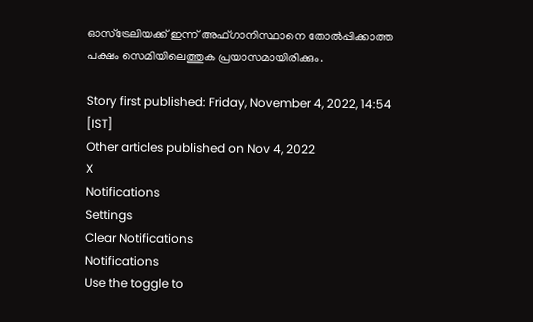ഓസ്‌ട്രേലിയക്ക് ഇന്ന് അഫ്ഗാനിസ്ഥാനെ തോല്‍പ്പിക്കാത്ത പക്ഷം സെമിയിലെത്തുക പ്രയാസമായിരിക്കും.

Story first published: Friday, November 4, 2022, 14:54 [IST]
Other articles published on Nov 4, 2022
X
Notifications
Settings
Clear Notifications
Notifications
Use the toggle to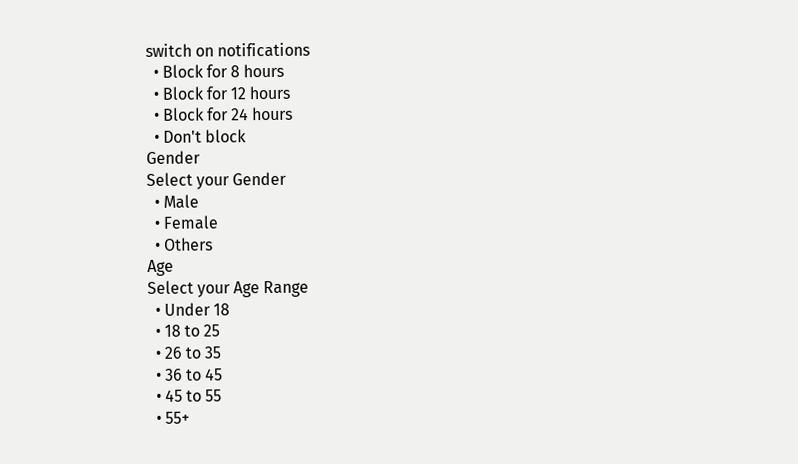switch on notifications
  • Block for 8 hours
  • Block for 12 hours
  • Block for 24 hours
  • Don't block
Gender
Select your Gender
  • Male
  • Female
  • Others
Age
Select your Age Range
  • Under 18
  • 18 to 25
  • 26 to 35
  • 36 to 45
  • 45 to 55
  • 55+